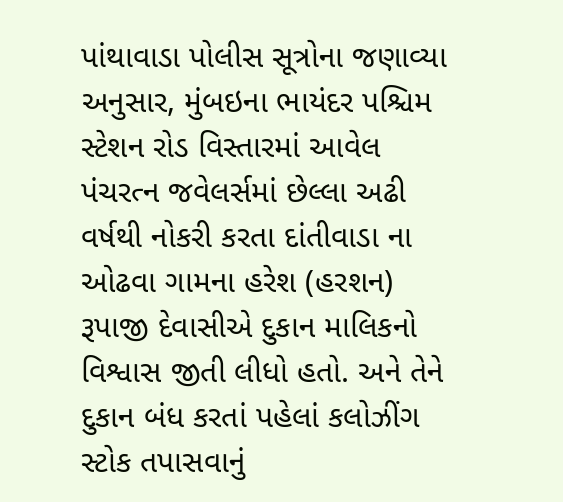પાંથાવાડા પોલીસ સૂત્રોના જણાવ્યા અનુસાર, મુંબઇના ભાયંદર પશ્ચિમ સ્ટેશન રોડ વિસ્તારમાં આવેલ પંચરત્ન જવેલર્સમાં છેલ્લા અઢી વર્ષથી નોકરી કરતા દાંતીવાડા ના ઓઢવા ગામના હરેશ (હરશન) રૂપાજી દેવાસીએ દુકાન માલિકનો વિશ્વાસ જીતી લીધો હતો. અને તેને દુકાન બંધ કરતાં પહેલાં કલોઝીંગ સ્ટોક તપાસવાનું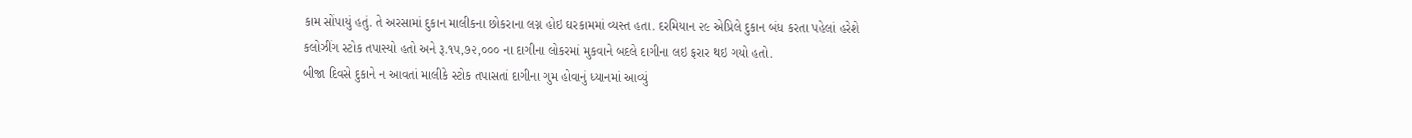કામ સોંપાયું હતું. તે અરસામાં દુકાન માલીકના છોકરાના લગ્ન હોઇ ઘરકામમાં વ્યસ્ત હતા. દરમિયાન ૨૯ એપ્રિલે દુકાન બંધ કરતા પહેલાં હરેશે કલોઝીંગ સ્ટોક તપાસ્યો હતો અને રૂ.૧૫,૭૨,૦૦૦ ના દાગીના લોકરમાં મુકવાને બદલે દાગીના લઇ ફરાર થઇ ગયો હતો.
બીજા દિવસે દુકાને ન આવતાં માલીકે સ્ટોક તપાસતાં દાગીના ગુમ હોવાનું ધ્યાનમાં આવ્યું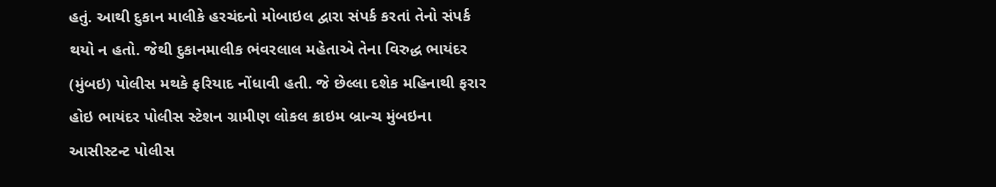હતું. આથી દુકાન માલીકે હરચંદનો મોબાઇલ દ્વારા સંપર્ક કરતાં તેનો સંપર્ક થયો ન હતો. જેથી દુકાનમાલીક ભંવરલાલ મહેતાએ તેના વિરુદ્ધ ભાયંદર (મુંબઇ) પોલીસ મથકે ફરિયાદ નોંધાવી હતી. જે છેલ્લા દશેક મહિનાથી ફરાર હોઇ ભાયંદર પોલીસ સ્ટેશન ગ્રામીણ લોકલ ક્રાઇમ બ્રાન્ચ મુંબઇના આસીસ્ટન્ટ પોલીસ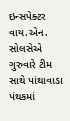ઇન્સપેક્ટર વાય.એન. સોલસેએ ગુરુવારે ટીમ સાથે પાંથાવાડા પંથકમાં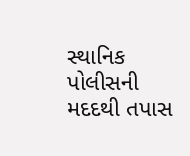સ્થાનિક પોલીસની મદદથી તપાસ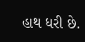હાથ ધરી છે.